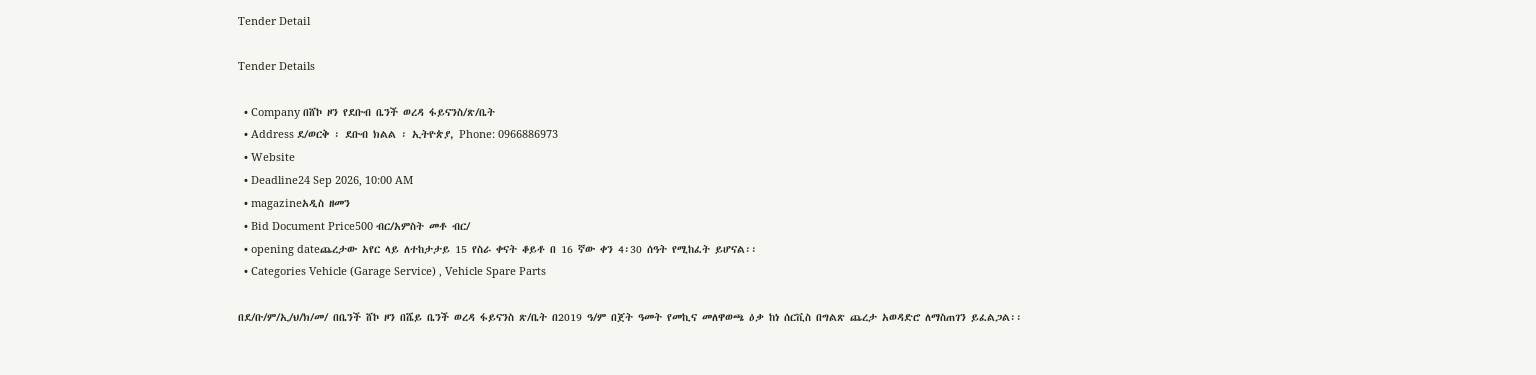Tender Detail

Tender Details

  • Company በሸኮ ዞን የደቡብ ቤንች ወረዳ ፋይናንስ/ጽ/ቤት
  • Address ደ/ወርቅ ፡ ደቡብ ክልል ፡ ኢትዮጵያ, Phone: 0966886973
  • Website
  • Deadline24 Sep 2026, 10:00 AM
  • magazineአዲስ ዘመን
  • Bid Document Price500 ብር/አምስት መቶ ብር/
  • opening dateጨረታው አየር ላይ ለተከታታይ 15 የስራ ቀናት ቆይቶ በ 16 ኛው ቀን 4፡30 ሰዓት የሚከፈት ይሆናል፡፡
  • Categories Vehicle (Garage Service) , Vehicle Spare Parts

በደ/ቡ/ም/ኢ/ህ/ክ/መ/ በቤንች ሸኮ ዞን በሼይ ቤንች ወረዳ ፋይናንስ ጽ/ቤት በ2019 ዓ/ም በጀት ዓመት የመኪና መለዋወጫ ዕቃ ከነ ሰርቪስ በግልጽ ጨረታ አወዳድሮ ለማስጠገን ይፈልጋል፡፡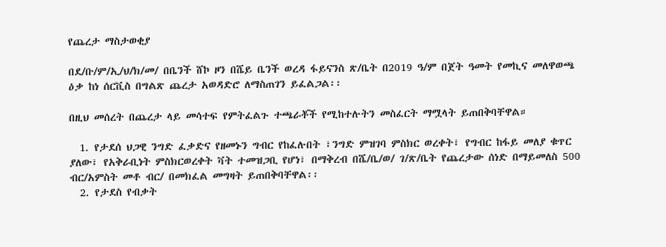የጨረታ ማስታወቂያ

በደ/ቡ/ም/ኢ/ህ/ክ/መ/ በቤንች ሸኮ ዞን በሼይ ቤንች ወረዳ ፋይናንስ ጽ/ቤት በ2019 ዓ/ም በጀት ዓመት የመኪና መለዋወጫ ዕቃ ከነ ሰርቪስ በግልጽ ጨረታ አወዳድሮ ለማስጠገን ይፈልጋል፡፡

በዚህ መሰረት በጨረታ ላይ መሳተፍ የምትፈልጉ ተጫራቾች የሚከተሉትን መስፈርት ማሟላት ይጠበቅባቸዋል።

  1. የታደሰ ህጋዊ ንግድ ፈቃድና የዘመኑን ግብር የከፈሉበት ፣ንግድ ምዝገባ ምስክር ወረቀት፣ የግብር ከፋይ መለያ ቁጥር ያለው፣ የአቅራቢነት ምስክርወረቀት ቫት ተመዝጋቢ የሆነ፣ በማቅረብ በሼ/ቤ/ወ/ ገ/ጽ/ቤት የጨረታው ሰነድ በማይመለስ 500 ብር/አምስት መቶ ብር/ በመክፈል መግዛት ይጠበቅባቸዋል፡፡
  2. የታደስ የብቃት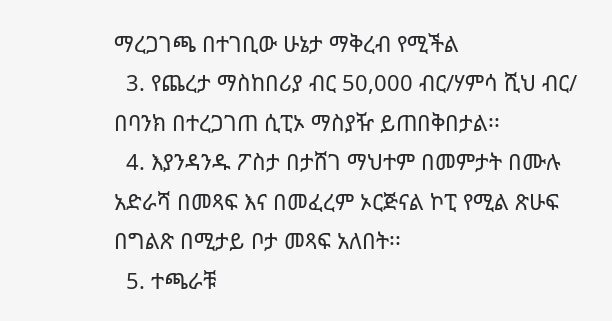ማረጋገጫ በተገቢው ሁኔታ ማቅረብ የሚችል
  3. የጨረታ ማስከበሪያ ብር 50,000 ብር/ሃምሳ ሺህ ብር/ በባንክ በተረጋገጠ ሲፒኦ ማስያዥ ይጠበቅበታል፡፡
  4. እያንዳንዱ ፖስታ በታሸገ ማህተም በመምታት በሙሉ አድራሻ በመጻፍ እና በመፈረም ኦርጅናል ኮፒ የሚል ጽሁፍ በግልጽ በሚታይ ቦታ መጻፍ አለበት፡፡
  5. ተጫራቹ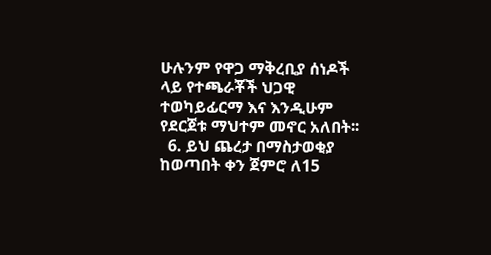ሁሉንም የዋጋ ማቅረቢያ ሰነዶች ላይ የተጫራቾች ህጋዊ ተወካይፊርማ እና እንዲሁም የደርጀቱ ማህተም መኖር አለበት፡፡
  6. ይህ ጨረታ በማስታወቂያ ከወጣበት ቀን ጀምሮ ለ15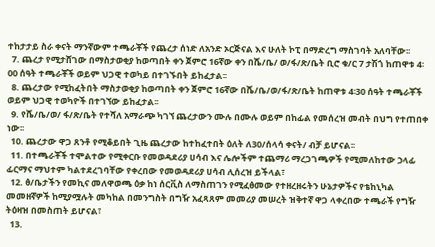ተከታታይ ስራ ቀናት ማንኛውም ተጫራቾች የጨረታ ሰነድ ለአንድ ኦርጅናል እና ሁለት ኮፒ በማድረግ ማስገባት አለባቸው፡፡
  7. ጨረታ የሚታሸገው በማስታወቂያ ከወጣበት ቀን ጀምሮ 16ኛው ቀን በሼ/ቤ/ ወ/ፋ/ጽ/ቤት ቢሮ ቁ/ር 7 ታሽጎ ከጠዋቱ 4፡00 ሰዓት ተጫራቾች ወይም ህጋዊ ተወካይ በተገኙበት ይከፈታል፡፡
  8. ጨረታው የሚከፈትበት ማስታወቂያ ከወጣበት ቀን ጀምሮ 16ኛው በሼ/ቤ/ወ/ፋ/ጽ/ቤት ከጠዋቱ 4፡30 ሰዓት ተጫራቾች ወይም ህጋዊ ተወካዮች በተገኘው ይከፈታል፡፡
  9. የሼ/ቤ/ወ/ ፋ/ጽ/ቤት የተሻለ አማራጭ ካገኘ ጨረታውን ሙሉ በሙሉ ወይም በከፊል የመሰረዝ መብት በህግ የተጠበቀ ነው፡፡
  10. ጨረታው ዋጋ ጸንቶ የሚቆይበት ጊዜ ጨረታው ከተከፈተበት ዕለት ለ30/ሰላሳ ቀናት/ ብቻ ይሆናል፡፡
  11. በተጫራቾች ተሞልተው የሚቀርቡ የመወዳደሪያ ሀሳብ እና ሌሎችም ተጨማሪ ማረጋገጫዎች የሚመለከተው ኃላፊ ፊርማና ማህተም ካልተደረገባቸው የቀረበው የመወዳደሪያ ሀሳብ ሊሰረዝ ይችላል፣
  12. ፅ/ቤታችን የመኪና መለዋወጫ ዕቃ ከነ ሰርቪስ ለማስጠገን የሚፈፅመው የተዘረዘሩትን ሁኔታዎችና የቴከኒካል መመዘኛዎች ከሚያሟሉት መካከል በመንግስት በግዥ አፈጻጸም መመሪያ መሠረት ዝቅተኛ ዋጋ ላቀረበው ተጫራች የግዥ ትዕዛዝ በመስጠት ይሆናል፣
  13.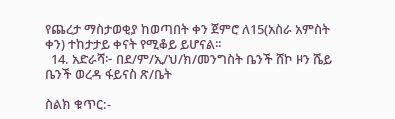የጨረታ ማስታወቂያ ከወጣበት ቀን ጀምሮ ለ15(አስራ አምስት ቀን) ተከታታይ ቀናት የሚቆይ ይሆናል፡፡
  14. አድራሻ፦ በደ/ም/ኢ/ህ/ክ/መንግስት ቤንች ሸኮ ዞን ሼይ ቤንች ወረዳ ፋይናስ ጽ/ቤት

ስልክ ቁጥር:-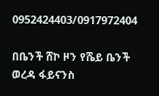0952424403/0917972404

በቤንች ሸኮ ዞን የሼይ ቤንች ወረዳ ፋይናንስ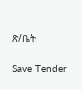ጽ/ቤት

Save Tender